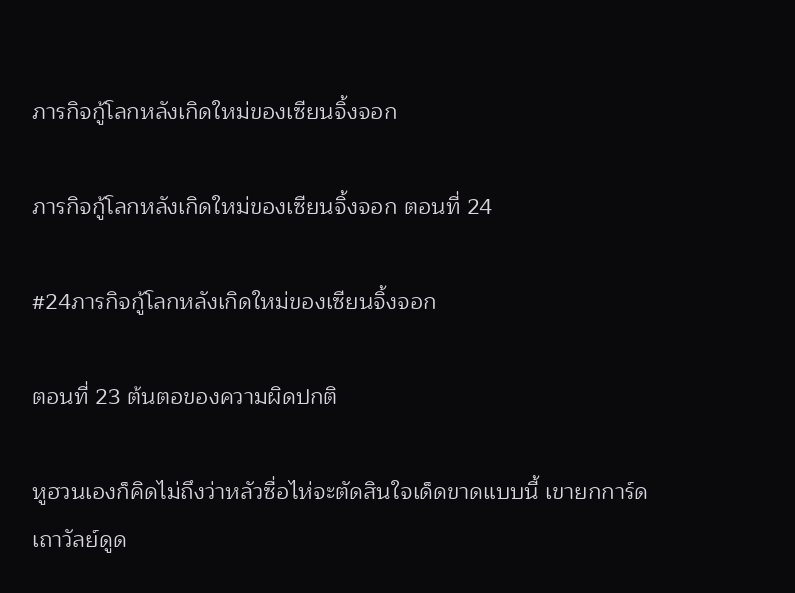ภารกิจกู้โลกหลังเกิดใหม่ของเซียนจิ้งจอก

ภารกิจกู้โลกหลังเกิดใหม่ของเซียนจิ้งจอก ตอนที่ 24

#24ภารกิจกู้โลกหลังเกิดใหม่ของเซียนจิ้งจอก

ตอนที่ 23 ต้นตอของความผิดปกติ

หูฮวนเองก็คิดไม่ถึงว่าหลัวซื่อไห่จะตัดสินใจเด็ดขาดแบบนี้ เขายกการ์ดเถาวัลย์ดูด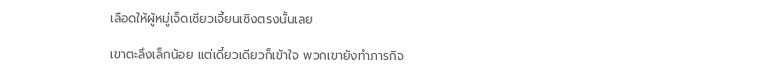เลือดให้ผู้หมู่เจ็ดเซียวเจี้ยนเซิงตรงนั้นเลย

เขาตะลึงเล็กน้อย แต่เดี๋ยวเดียวก็เข้าใจ พวกเขายังทำภารกิจ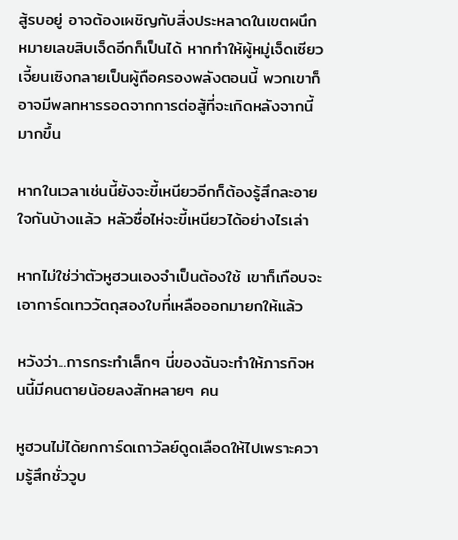สู้รบอยู่ อาจต้องเผชิญกับสิ่งประหลาดในเขตผนึกหมายเลขสิบเจ็ดอีกก็เป็นได้ หากทำให้ผู้หมู่เจ็ดเซียวเจี้ยนเซิงกลายเป็นผู้ถือครองพลังตอนนี้ พวกเขาก็อาจมีพลทหารรอดจากการต่อสู้ที่จะเกิดหลังจากนี้มากขึ้น

หากในเวลาเช่นนี้ยังจะขี้เหนียวอีกก็ต้องรู้สึกละอายใจกันบ้างแล้ว หลัวซื่อไห่จะขี้เหนียวได้อย่างไรเล่า

หากไม่ใช่ว่าตัวหูฮวนเองจำเป็นต้องใช้ เขาก็เกือบจะเอาการ์ดเทววัตถุสองใบที่เหลือออกมายกให้แล้ว

หวังว่า...การกระทำเล็กๆ นี่ของฉันจะทำให้ภารกิจหนนี้มีคนตายน้อยลงสักหลายๆ คน

หูฮวนไม่ได้ยกการ์ดเถาวัลย์ดูดเลือดให้ไปเพราะความรู้สึกชั่ววูบ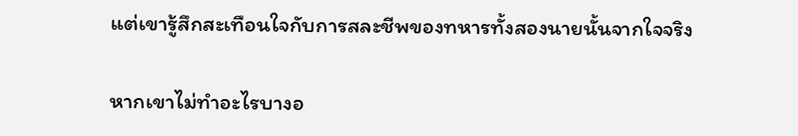แต่เขารู้สึกสะเทือนใจกับการสละชีพของทหารทั้งสองนายนั้นจากใจจริง

หากเขาไม่ทำอะไรบางอ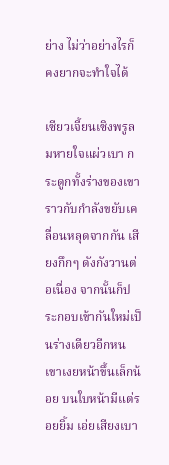ย่าง ไม่ว่าอย่างไรก็คงยากจะทำใจได้

เซียวเจี้ยนเซิงพรูลมหายใจแผ่วเบา กระดูกทั้งร่างของเขาราวกับกำลังขยับเคลื่อนหลุดจากกัน เสียงกึกๆ ดังกังวานต่อเนื่อง จากนั้นก็ประกอบเข้ากันใหม่เป็นร่างเดียวอีกหน เขาเงยหน้าขึ้นเล็กน้อย บนใบหน้ามีแต่รอยยิ้ม เอ่ยเสียงเบา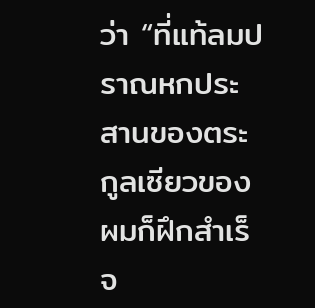ว่า “ที่แท้ลมปราณหกประสานของตระกูลเซียวของผมก็ฝึกสำเร็จ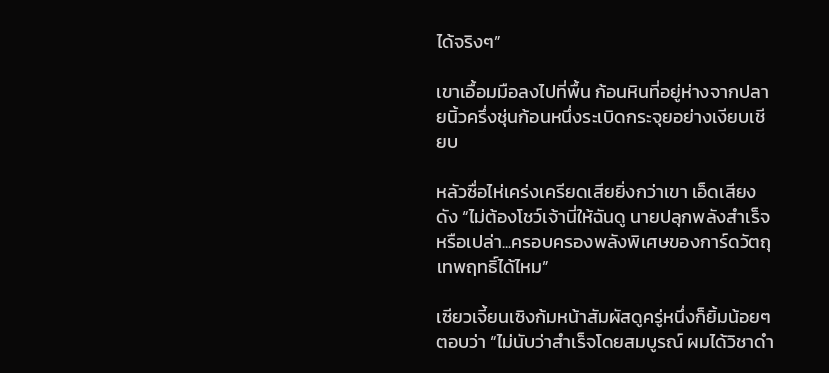ได้จริงๆ”

เขาเอื้อมมือลงไปที่พื้น ก้อนหินที่อยู่ห่างจากปลายนิ้วครึ่งชุ่นก้อนหนึ่งระเบิดกระจุยอย่างเงียบเชียบ

หลัวซื่อไห่เคร่งเครียดเสียยิ่งกว่าเขา เอ็ดเสียงดัง “ไม่ต้องโชว์เจ้านี่ให้ฉันดู นายปลุกพลังสำเร็จหรือเปล่า...ครอบครองพลังพิเศษของการ์ดวัตถุเทพฤทธิ์ได้ไหม”

เซียวเจี้ยนเซิงก้มหน้าสัมผัสดูครู่หนึ่งก็ยิ้มน้อยๆ ตอบว่า “ไม่นับว่าสำเร็จโดยสมบูรณ์ ผมได้วิชาดำ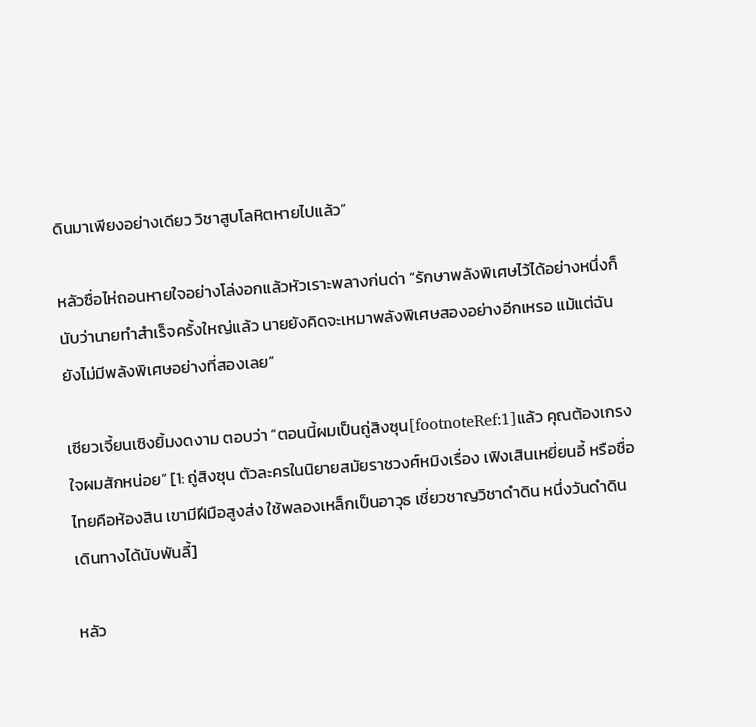ดินมาเพียงอย่างเดียว วิชาสูบโลหิตหายไปแล้ว”

หลัวซื่อไห่ถอนหายใจอย่างโล่งอกแล้วหัวเราะพลางก่นด่า “รักษาพลังพิเศษไว้ได้อย่างหนึ่งก็นับว่านายทำสำเร็จครั้งใหญ่แล้ว นายยังคิดจะเหมาพลังพิเศษสองอย่างอีกเหรอ แม้แต่ฉันยังไม่มีพลังพิเศษอย่างที่สองเลย”

เซียวเจี้ยนเซิงยิ้มงดงาม ตอบว่า “ตอนนี้ผมเป็นถู่สิงซุน[footnoteRef:1]แล้ว คุณต้องเกรงใจผมสักหน่อย” [1: ถู่สิงซุน ตัวละครในนิยายสมัยราชวงศ์หมิงเรื่อง เฟิงเสินเหยี่ยนอี้ หรือชื่อไทยคือห้องสิน เขามีฝีมือสูงส่ง ใช้พลองเหล็กเป็นอาวุธ เชี่ยวชาญวิชาดำดิน หนึ่งวันดำดินเดินทางได้นับพันลี้]

หลัว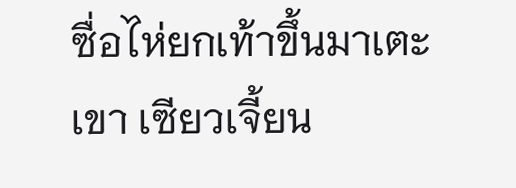ซื่อไห่ยกเท้าขึ้นมาเตะเขา เซียวเจี้ยน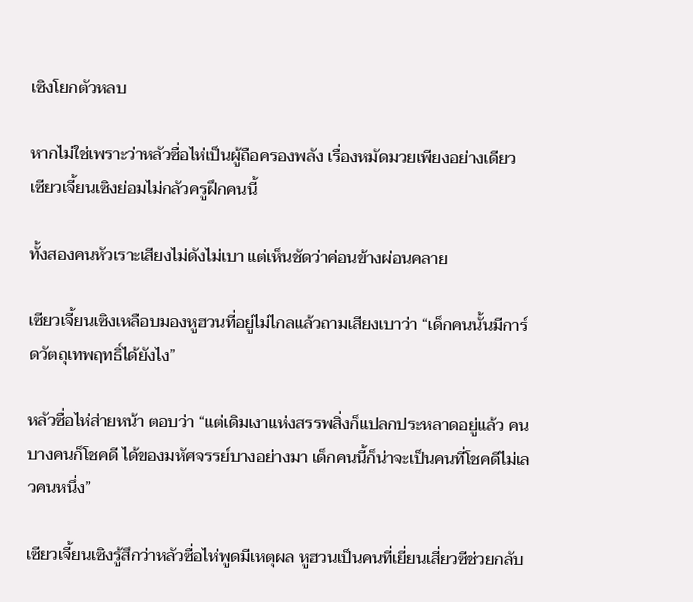เซิงโยกตัวหลบ

หากไม่ใช่เพราะว่าหลัวซื่อไห่เป็นผู้ถือครองพลัง เรื่องหมัดมวยเพียงอย่างเดียว เซียวเจี้ยนเซิงย่อมไม่กลัวครูฝึกคนนี้

ทั้งสองคนหัวเราะเสียงไม่ดังไม่เบา แต่เห็นชัดว่าค่อนข้างผ่อนคลาย

เซียวเจี้ยนเซิงเหลือบมองหูฮวนที่อยู่ไม่ไกลแล้วถามเสียงเบาว่า “เด็กคนนั้นมีการ์ดวัตถุเทพฤทธิ์ได้ยังไง”

หลัวซื่อไห่ส่ายหน้า ตอบว่า “แต่เดิมเงาแห่งสรรพสิ่งก็แปลกประหลาดอยู่แล้ว คนบางคนก็โชคดี ได้ของมหัศจรรย์บางอย่างมา เด็กคนนี้ก็น่าจะเป็นคนที่โชคดีไม่เลวคนหนึ่ง”

เซียวเจี้ยนเซิงรู้สึกว่าหลัวซื่อไห่พูดมีเหตุผล หูฮวนเป็นคนที่เยี่ยนเสี่ยวซีช่วยกลับ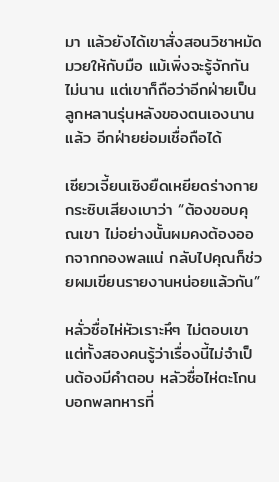มา แล้วยังได้เขาสั่งสอนวิชาหมัดมวยให้กับมือ แม้เพิ่งจะรู้จักกันไม่นาน แต่เขาก็ถือว่าอีกฝ่ายเป็นลูกหลานรุ่นหลังของตนเองนานแล้ว อีกฝ่ายย่อมเชื่อถือได้

เซียวเจี้ยนเซิงยืดเหยียดร่างกาย กระซิบเสียงเบาว่า “ต้องขอบคุณเขา ไม่อย่างนั้นผมคงต้องออกจากกองพลแน่ กลับไปคุณก็ช่วยผมเขียนรายงานหน่อยแล้วกัน”

หลั่วซื่อไห่หัวเราะหึๆ ไม่ตอบเขา แต่ทั้งสองคนรู้ว่าเรื่องนี้ไม่จำเป็นต้องมีคำตอบ หลัวซื่อไห่ตะโกนบอกพลทหารที่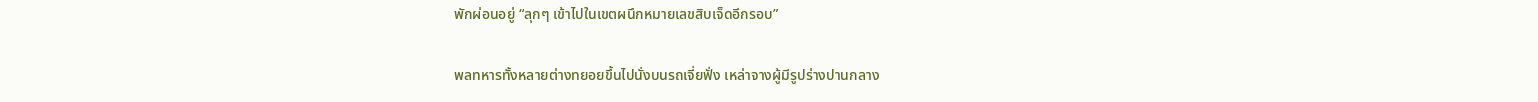พักผ่อนอยู่ “ลุกๆ เข้าไปในเขตผนึกหมายเลขสิบเจ็ดอีกรอบ”

พลทหารทั้งหลายต่างทยอยขึ้นไปนั่งบนรถเจี่ยฟั่ง เหล่าจางผู้มีรูปร่างปานกลาง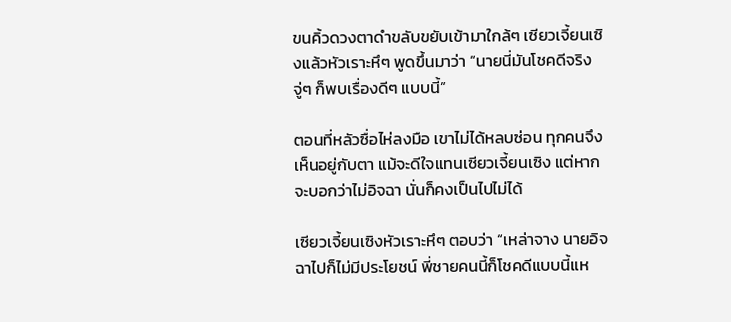ขนคิ้วดวงตาดำขลับขยับเข้ามาใกล้ๆ เซียวเจี้ยนเซิงแล้วหัวเราะหึๆ พูดขึ้นมาว่า “นายนี่มันโชคดีจริง จู่ๆ ก็พบเรื่องดีๆ แบบนี้”

ตอนที่หลัวซื่อไห่ลงมือ เขาไม่ได้หลบซ่อน ทุกคนจึงเห็นอยู่กับตา แม้จะดีใจแทนเซียวเจี้ยนเซิง แต่หากจะบอกว่าไม่อิจฉา นั่นก็คงเป็นไปไม่ได้

เซียวเจี้ยนเซิงหัวเราะหึๆ ตอบว่า “เหล่าจาง นายอิจฉาไปก็ไม่มีประโยชน์ พี่ชายคนนี้ก็โชคดีแบบนี้แห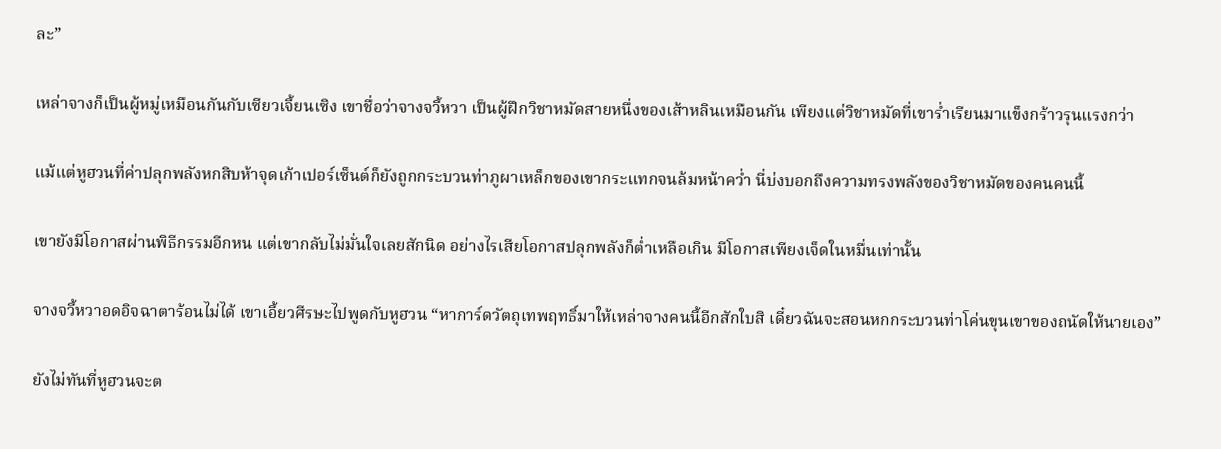ละ”

เหล่าจางก็เป็นผู้หมู่เหมือนกันกับเซียวเจี้ยนเซิง เขาชื่อว่าจางจวี้หวา เป็นผู้ฝึกวิชาหมัดสายหนึ่งของเส้าหลินเหมือนกัน เพียงแต่วิชาหมัดที่เขาร่ำเรียนมาแข็งกร้าวรุนแรงกว่า

แม้แต่หูฮวนที่ค่าปลุกพลังหกสิบห้าจุดเก้าเปอร์เซ็นต์ก็ยังถูกกระบวนท่าภูผาเหล็กของเขากระแทกจนล้มหน้าคว่ำ นี่บ่งบอกถึงความทรงพลังของวิชาหมัดของคนคนนี้

เขายังมีโอกาสผ่านพิธีกรรมอีกหน แต่เขากลับไม่มั่นใจเลยสักนิด อย่างไรเสียโอกาสปลุกพลังก็ต่ำเหลือเกิน มีโอกาสเพียงเจ็ดในหมื่นเท่านั้น

จางจวี้หวาอดอิจฉาตาร้อนไม่ได้ เขาเอี้ยวศีรษะไปพูดกับหูฮวน “หาการ์ดวัตถุเทพฤทธิ์มาให้เหล่าจางคนนี้อีกสักใบสิ เดี๋ยวฉันจะสอนหกกระบวนท่าโค่นขุนเขาของถนัดให้นายเอง”

ยังไม่ทันที่หูฮวนจะต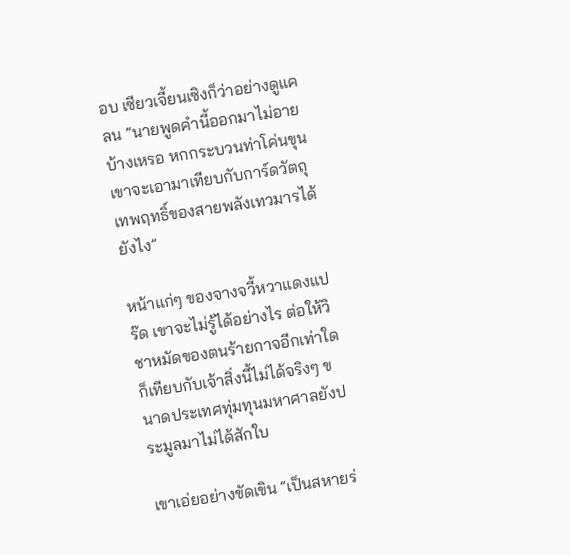อบ เซียวเจี้ยนเซิงก็ว่าอย่างดูแคลน “นายพูดคำนี้ออกมาไม่อายบ้างเหรอ หกกระบวนท่าโค่นขุนเขาจะเอามาเทียบกับการ์ดวัตถุเทพฤทธิ์ของสายพลังเทวมารได้ยังไง”

หน้าแก่ๆ ของจางจวี้หวาแดงแปร๊ด เขาจะไม่รู้ได้อย่างไร ต่อให้วิชาหมัดของตนร้ายกาจอีกเท่าใดก็เทียบกับเจ้าสิ่งนี้ไม่ได้จริงๆ ขนาดประเทศทุ่มทุนมหาศาลยังประมูลมาไม่ได้สักใบ

เขาเอ่ยอย่างขัดเขิน “เป็นสหายร่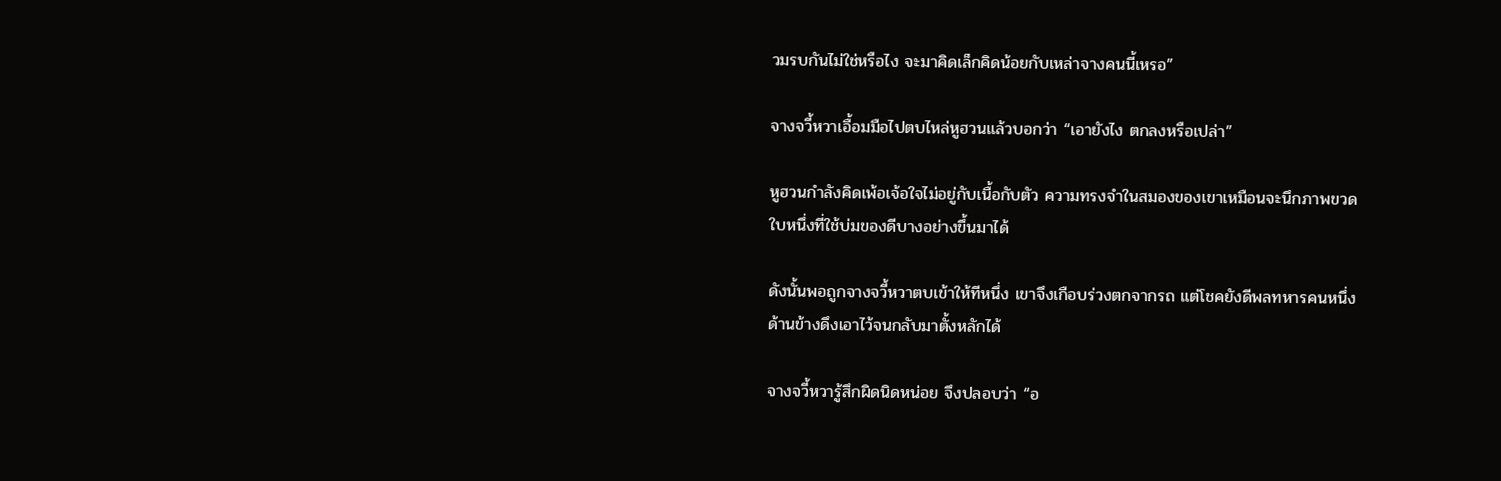วมรบกันไม่ใช่หรือไง จะมาคิดเล็กคิดน้อยกับเหล่าจางคนนี้เหรอ”

จางจวี้หวาเอื้อมมือไปตบไหล่หูฮวนแล้วบอกว่า “เอายังไง ตกลงหรือเปล่า”

หูฮวนกำลังคิดเพ้อเจ้อใจไม่อยู่กับเนื้อกับตัว ความทรงจำในสมองของเขาเหมือนจะนึกภาพขวดใบหนึ่งที่ใช้บ่มของดีบางอย่างขึ้นมาได้

ดังนั้นพอถูกจางจวี้หวาตบเข้าให้ทีหนึ่ง เขาจึงเกือบร่วงตกจากรถ แต่โชคยังดีพลทหารคนหนึ่งด้านข้างดึงเอาไว้จนกลับมาตั้งหลักได้

จางจวี้หวารู้สึกผิดนิดหน่อย จึงปลอบว่า “อ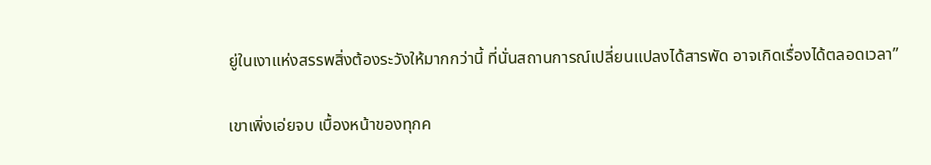ยู่ในเงาแห่งสรรพสิ่งต้องระวังให้มากกว่านี้ ที่นั่นสถานการณ์เปลี่ยนแปลงได้สารพัด อาจเกิดเรื่องได้ตลอดเวลา”

เขาเพิ่งเอ่ยจบ เบื้องหน้าของทุกค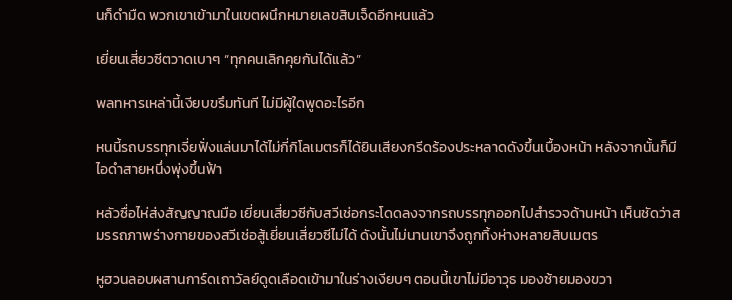นก็ดำมืด พวกเขาเข้ามาในเขตผนึกหมายเลขสิบเจ็ดอีกหนแล้ว

เยี่ยนเสี่ยวซีตวาดเบาๆ “ทุกคนเลิกคุยกันได้แล้ว”

พลทหารเหล่านี้เงียบขรึมทันที ไม่มีผู้ใดพูดอะไรอีก

หนนี้รถบรรทุกเจี่ยฟั่งแล่นมาได้ไม่กี่กิโลเมตรก็ได้ยินเสียงกรีดร้องประหลาดดังขึ้นเบื้องหน้า หลังจากนั้นก็มีไอดำสายหนึ่งพุ่งขึ้นฟ้า

หลัวซื่อไห่ส่งสัญญาณมือ เยี่ยนเสี่ยวซีกับสวีเช่อกระโดดลงจากรถบรรทุกออกไปสำรวจด้านหน้า เห็นชัดว่าสมรรถภาพร่างกายของสวีเช่อสู้เยี่ยนเสี่ยวซีไม่ได้ ดังนั้นไม่นานเขาจึงถูกทิ้งห่างหลายสิบเมตร

หูฮวนลอบผสานการ์ดเถาวัลย์ดูดเลือดเข้ามาในร่างเงียบๆ ตอนนี้เขาไม่มีอาวุธ มองซ้ายมองขวา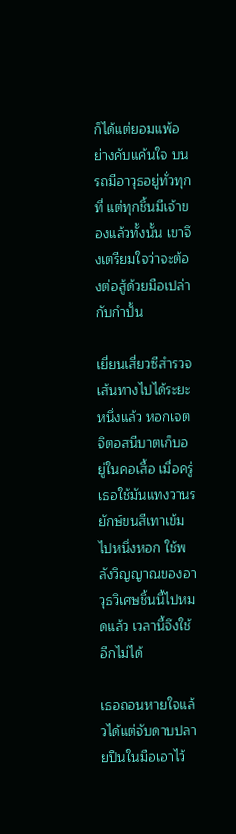ก็ได้แต่ยอมแพ้อย่างคับแค้นใจ บนรถมีอาวุธอยู่ทั่วทุกที่ แต่ทุกชิ้นมีเจ้าของแล้วทั้งนั้น เขาจึงเตรียมใจว่าจะต้องต่อสู้ด้วยมือเปล่ากับกำปั้น

เยี่ยนเสี่ยวซีสำรวจเส้นทางไปได้ระยะหนึ่งแล้ว หอกเจตจิตอสนีบาตเก็บอยู่ในคอเสื้อ เมื่อครู่เธอใช้มันแทงวานรยักษ์ขนสีเทาเข้มไปหนึ่งหอก ใช้พลังวิญญาณของอาวุธวิเศษชิ้นนี้ไปหมดแล้ว เวลานี้จึงใช้อีกไม่ได้

เธอถอนหายใจแล้วได้แต่จับดาบปลายปืนในมือเอาไว้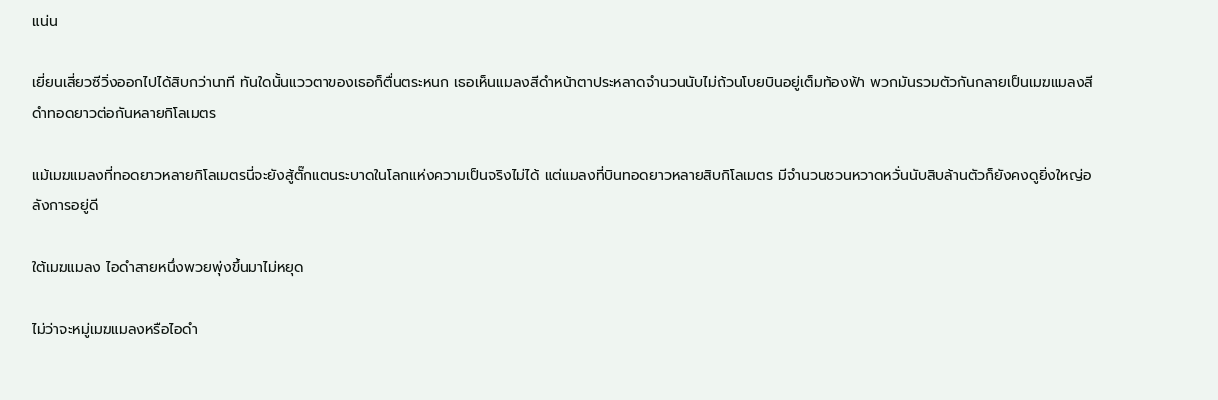แน่น

เยี่ยนเสี่ยวซีวิ่งออกไปได้สิบกว่านาที ทันใดนั้นแววตาของเธอก็ตื่นตระหนก เธอเห็นแมลงสีดำหน้าตาประหลาดจำนวนนับไม่ถ้วนโบยบินอยู่เต็มท้องฟ้า พวกมันรวมตัวกันกลายเป็นเมฆแมลงสีดำทอดยาวต่อกันหลายกิโลเมตร

แม้เมฆแมลงที่ทอดยาวหลายกิโลเมตรนี่จะยังสู้ตั๊กแตนระบาดในโลกแห่งความเป็นจริงไม่ได้ แต่แมลงที่บินทอดยาวหลายสิบกิโลเมตร มีจำนวนชวนหวาดหวั่นนับสิบล้านตัวก็ยังคงดูยิ่งใหญ่อลังการอยู่ดี

ใต้เมฆแมลง ไอดำสายหนึ่งพวยพุ่งขึ้นมาไม่หยุด

ไม่ว่าจะหมู่เมฆแมลงหรือไอดำ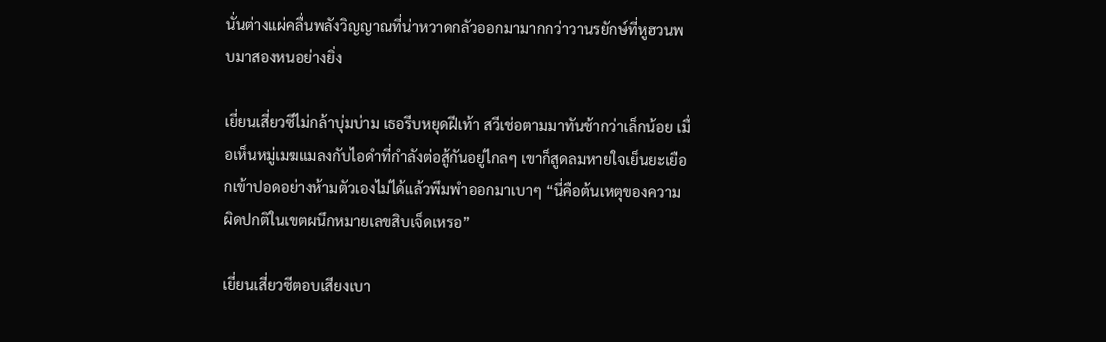นั่นต่างแผ่คลื่นพลังวิญญาณที่น่าหวาดกลัวออกมามากกว่าวานรยักษ์ที่หูฮวนพบมาสองหนอย่างยิ่ง

เยี่ยนเสี่ยวซีไม่กล้าบุ่มบ่าม เธอรีบหยุดฝีเท้า สวีเช่อตามมาทันช้ากว่าเล็กน้อย เมื่อเห็นหมู่เมฆแมลงกับไอดำที่กำลังต่อสู้กันอยู่ไกลๆ เขาก็สูดลมหายใจเย็นยะเยือกเข้าปอดอย่างห้ามตัวเองไม่ได้แล้วพึมพำออกมาเบาๆ “นี่คือต้นเหตุของความผิดปกติในเขตผนึกหมายเลขสิบเจ็ดเหรอ”

เยี่ยนเสี่ยวซีตอบเสียงเบา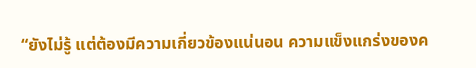“ยังไม่รู้ แต่ต้องมีความเกี่ยวข้องแน่นอน ความแข็งแกร่งของค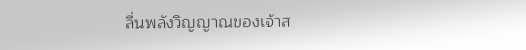ลื่นพลังวิญญาณของเจ้าส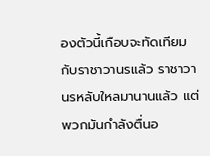องตัวนี้เกือบจะทัดเทียมกับราชาวานรแล้ว ราชาวานรหลับใหลมานานแล้ว แต่พวกมันกำลังตื่นอ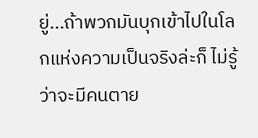ยู่...ถ้าพวกมันบุกเข้าไปในโลกแห่งความเป็นจริงล่ะก็ ไม่รู้ว่าจะมีคนตาย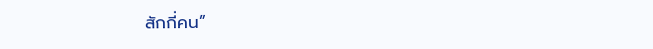สักกี่คน”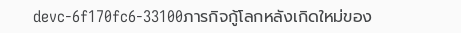devc-6f170fc6-33100ภารกิจกู้โลกหลังเกิดใหม่ของ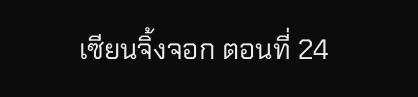เซียนจิ้งจอก ตอนที่ 24